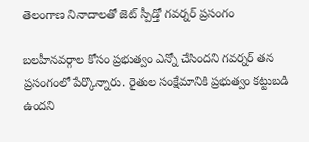తెలంగాణ నినాదాలతో జెట్ స్పీడ్తో గవర్నర్ ప్రసంగం

బలహీనవర్గాల కోసం ప్రభుత్వం ఎన్నో చేసిందని గవర్నర్ తన ప్రసంగంలో పేర్కొన్నారు. రైతుల సంక్షేమానికి ప్రభుత్వం కట్టుబడి ఉందని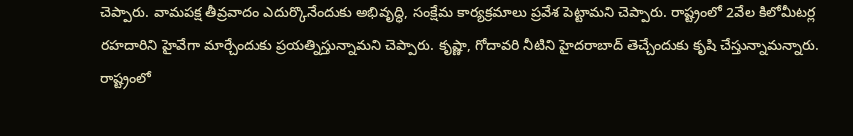చెప్పారు. వామపక్ష తీవ్రవాదం ఎదుర్కొనేందుకు అభివృద్ధి, సంక్షేమ కార్యక్రమాలు ప్రవేశ పెట్టామని చెప్పారు. రాష్ట్రంలో 2వేల కిలోమీటర్ల రహదారిని హైవేగా మార్చేందుకు ప్రయత్నిస్తున్నామని చెప్పారు. కృష్ణా, గోదావరి నీటిని హైదరాబాద్ తెచ్చేందుకు కృషి చేస్తున్నామన్నారు. రాష్ట్రంలో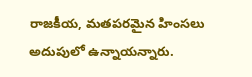రాజకీయ, మతపరమైన హింసలు అదుపులో ఉన్నాయన్నారు.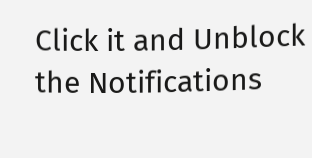Click it and Unblock the Notifications